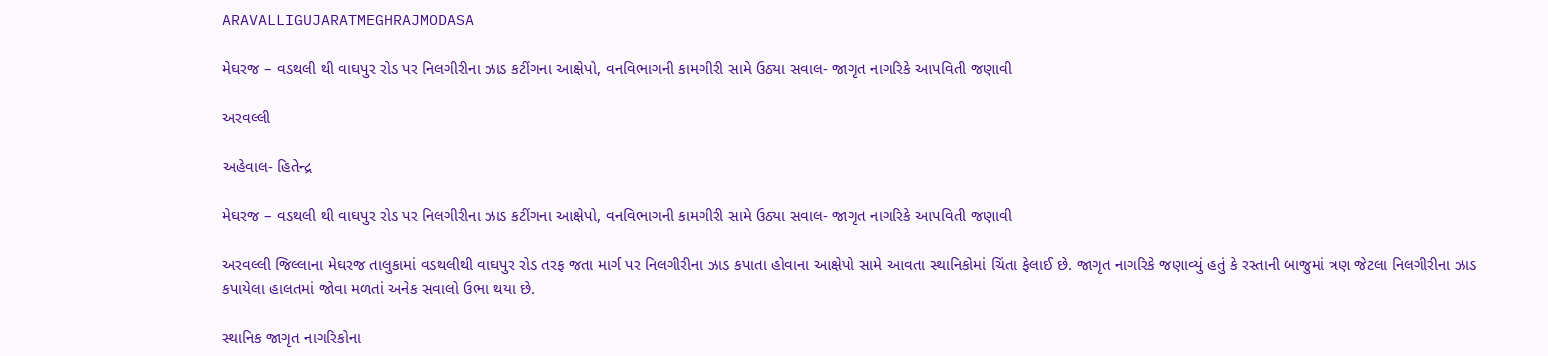ARAVALLIGUJARATMEGHRAJMODASA

મેઘરજ – વડથલી થી વાઘપુર રોડ પર નિલગીરીના ઝાડ કટીંગના આક્ષેપો, વનવિભાગની કામગીરી સામે ઉઠ્યા સવાલ- જાગૃત નાગરિકે આપવિતી જણાવી

અરવલ્લી

અહેવાલ- હિતેન્દ્ર

મેઘરજ – વડથલી થી વાઘપુર રોડ પર નિલગીરીના ઝાડ કટીંગના આક્ષેપો, વનવિભાગની કામગીરી સામે ઉઠ્યા સવાલ- જાગૃત નાગરિકે આપવિતી જણાવી

અરવલ્લી જિલ્લાના મેઘરજ તાલુકામાં વડથલીથી વાઘપુર રોડ તરફ જતા માર્ગ પર નિલગીરીના ઝાડ કપાતા હોવાના આક્ષેપો સામે આવતા સ્થાનિકોમાં ચિંતા ફેલાઈ છે. જાગૃત નાગરિકે જણાવ્યું હતું કે રસ્તાની બાજુમાં ત્રણ જેટલા નિલગીરીના ઝાડ કપાયેલા હાલતમાં જોવા મળતાં અનેક સવાલો ઉભા થયા છે.

સ્થાનિક જાગૃત નાગરિકોના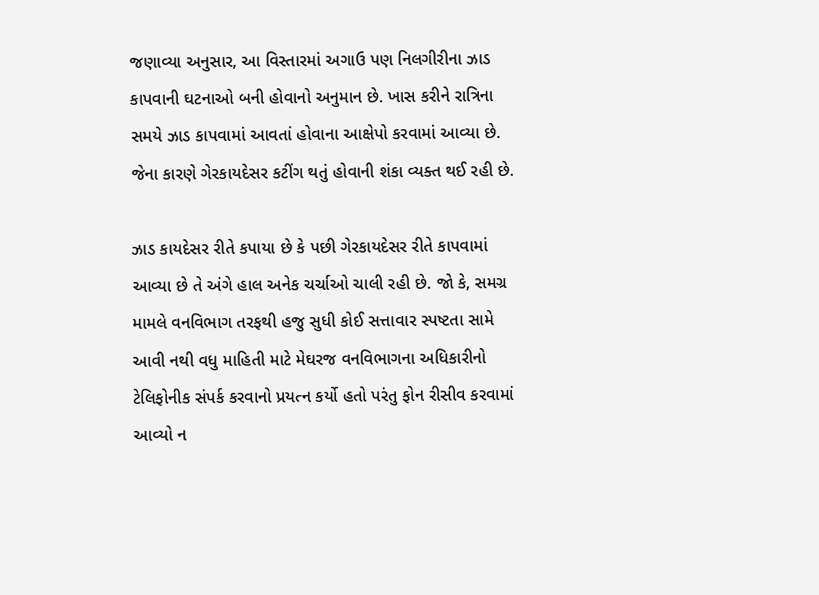જણાવ્યા અનુસાર, આ વિસ્તારમાં અગાઉ પણ નિલગીરીના ઝાડ કાપવાની ઘટનાઓ બની હોવાનો અનુમાન છે. ખાસ કરીને રાત્રિના સમયે ઝાડ કાપવામાં આવતાં હોવાના આક્ષેપો કરવામાં આવ્યા છે. જેના કારણે ગેરકાયદેસર કટીંગ થતું હોવાની શંકા વ્યક્ત થઈ રહી છે.

ઝાડ કાયદેસર રીતે કપાયા છે કે પછી ગેરકાયદેસર રીતે કાપવામાં આવ્યા છે તે અંગે હાલ અનેક ચર્ચાઓ ચાલી રહી છે. જો કે, સમગ્ર મામલે વનવિભાગ તરફથી હજુ સુધી કોઈ સત્તાવાર સ્પષ્ટતા સામે આવી નથી વધુ માહિતી માટે મેઘરજ વનવિભાગના અધિકારીનો ટેલિફોનીક સંપર્ક કરવાનો પ્રયત્ન કર્યો હતો પરંતુ ફોન રીસીવ કરવામાં આવ્યો ન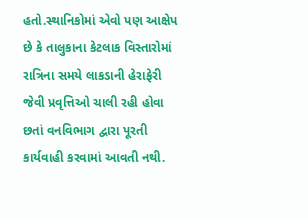હતો.સ્થાનિકોમાં એવો પણ આક્ષેપ છે કે તાલુકાના કેટલાક વિસ્તારોમાં રાત્રિના સમયે લાકડાની હેરાફેરી જેવી પ્રવૃત્તિઓ ચાલી રહી હોવા છતાં વનવિભાગ દ્વારા પૂરતી કાર્યવાહી કરવામાં આવતી નથી.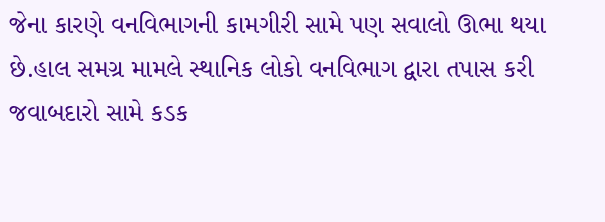જેના કારણે વનવિભાગની કામગીરી સામે પણ સવાલો ઊભા થયા છે.હાલ સમગ્ર મામલે સ્થાનિક લોકો વનવિભાગ દ્વારા તપાસ કરી જવાબદારો સામે કડક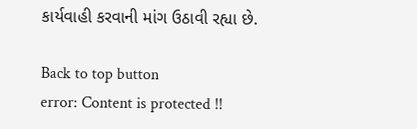કાર્યવાહી કરવાની માંગ ઉઠાવી રહ્યા છે.

Back to top button
error: Content is protected !!